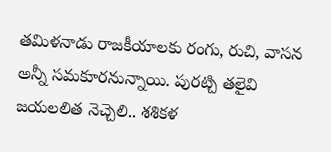తమిళనాడు రాజకీయాలకు రంగు, రుచి, వాసన అన్నీ సమకూరనున్నాయి. పురట్చి తలైవి జయలలిత నెచ్చెలి.. శశికళ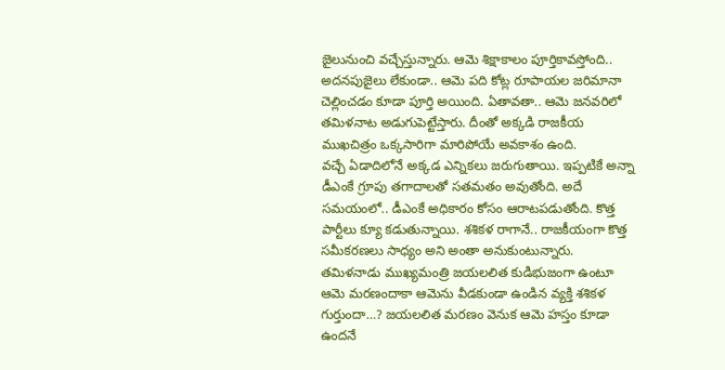జైలునుంచి వచ్చేస్తున్నారు. ఆమె శిక్షాకాలం పూర్తికావస్తోంది.. అదనపుజైలు లేకుండా.. ఆమె పది కోట్ల రూపాయల జరిమానా చెల్లించడం కూడా పూర్తి అయింది. ఏతావతా.. ఆమె జనవరిలో తమిళనాట అడుగుపెట్టేస్తారు. దీంతో అక్కడి రాజకీయ ముఖచిత్రం ఒక్కసారిగా మారిపోయే అవకాశం ఉంది.
వచ్చే ఏడాదిలోనే అక్కడ ఎన్నికలు జరుగుతాయి. ఇప్పటికే అన్నా డీఎంకే గ్రూపు తగాదాలతో సతమతం అవుతోంది. అదే సమయంలో.. డీఎంకే అధికారం కోసం ఆరాటపడుతోంది. కొత్త పార్టీలు క్యూ కడుతున్నాయి. శశికళ రాగానే.. రాజకీయంగా కొత్త సమీకరణలు సాధ్యం అని అంతా అనుకుంటున్నారు.
తమిళనాడు ముఖ్యమంత్రి జయలలిత కుడిభుజంగా ఉంటూ ఆమె మరణందాకా ఆమెను వీడకుండా ఉండిన వ్యక్తి శశికళ గుర్తుందా…? జయలలిత మరణం వెనుక ఆమె హస్తం కూడా ఉందనే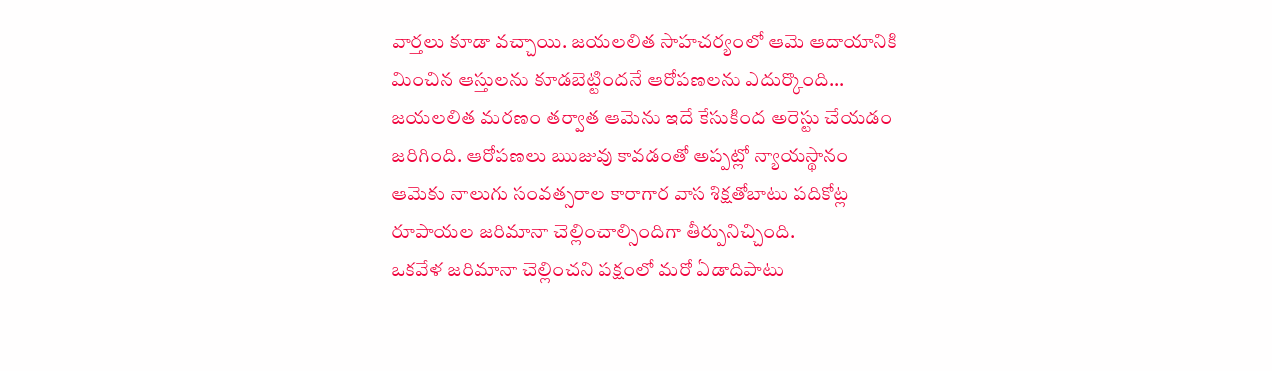వార్తలు కూడా వచ్చాయి. జయలలిత సాహచర్యంలో ఆమె ఆదాయానికి మించిన ఆస్తులను కూడబెట్టిందనే ఆరోపణలను ఎదుర్కొంది… జయలలిత మరణం తర్వాత ఆమెను ఇదే కేసుకింద అరెస్టు చేయడం జరిగింది. ఆరోపణలు ఋజువు కావడంతో అప్పట్లో న్యాయస్థానం ఆమెకు నాలుగు సంవత్సరాల కారాగార వాస శిక్షతోబాటు పదికోట్ల రూపాయల జరిమానా చెల్లించాల్సిందిగా తీర్పునిచ్చింది.
ఒకవేళ జరిమానా చెల్లించని పక్షంలో మరో ఏడాదిపాటు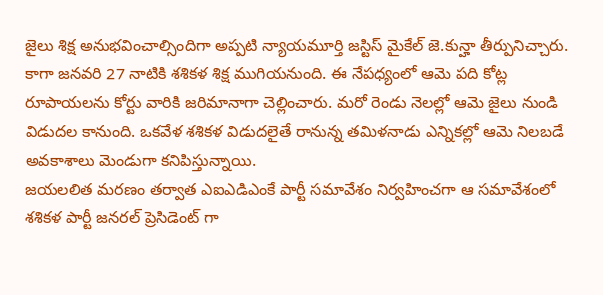జైలు శిక్ష అనుభవించాల్సిందిగా అప్పటి న్యాయమూర్తి జస్టిస్ మైకేల్ జె.కున్హా తీర్పునిచ్చారు. కాగా జనవరి 27 నాటికి శశికళ శిక్ష ముగియనుంది. ఈ నేపధ్యంలో ఆమె పది కోట్ల రూపాయలను కోర్టు వారికి జరిమానాగా చెల్లించారు. మరో రెండు నెలల్లో ఆమె జైలు నుండి విడుదల కానుంది. ఒకవేళ శశికళ విడుదలైతే రానున్న తమిళనాడు ఎన్నికల్లో ఆమె నిలబడే అవకాశాలు మెండుగా కనిపిస్తున్నాయి.
జయలలిత మరణం తర్వాత ఎఐఎడిఎంకే పార్టీ సమావేశం నిర్వహించగా ఆ సమావేశంలో శశికళ పార్టీ జనరల్ ప్రెసిడెంట్ గా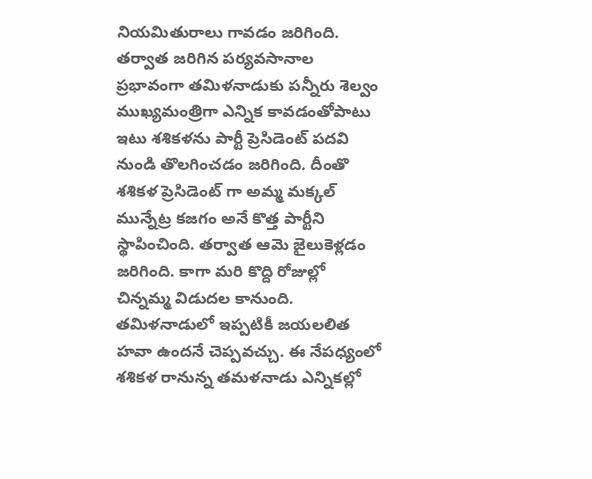నియమితురాలు గావడం జరిగింది. తర్వాత జరిగిన పర్యవసానాల ప్రభావంగా తమిళనాడుకు పన్నీరు శెల్వం ముఖ్యమంత్రిగా ఎన్నిక కావడంతోపాటు ఇటు శశికళను పార్టీ ప్రెసిడెంట్ పదవి నుండి తొలగించడం జరిగింది. దీంతొ శశికళ ప్రెసిడెంట్ గా అమ్మ మక్కల్ మున్నేట్ర కజగం అనే కొత్త పార్టీని స్థాపించింది. తర్వాత ఆమె జైలుకెళ్లడం జరిగింది. కాగా మరి కొద్ది రోజుల్లో చిన్నమ్మ విడుదల కానుంది. తమిళనాడులో ఇప్పటికీ జయలలిత హవా ఉందనే చెప్పవచ్చు. ఈ నేపధ్యంలో శశికళ రానున్న తమళనాడు ఎన్నికల్లో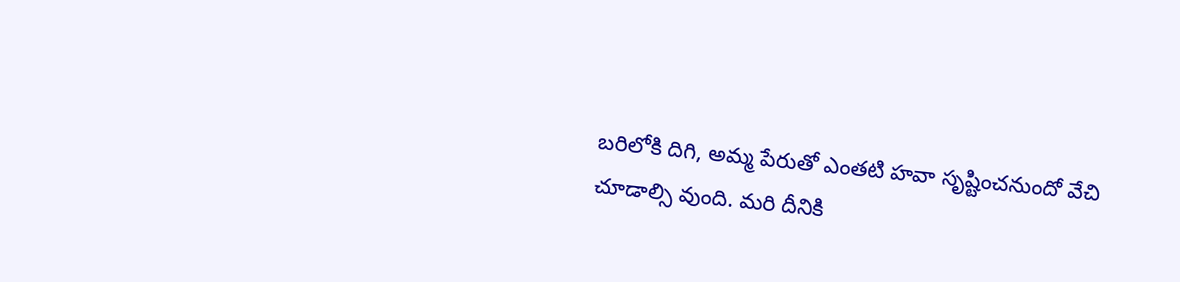బరిలోకి దిగి, అమ్మ పేరుతో ఎంతటి హవా సృష్టించనుందో వేచి చూడాల్సి వుంది. మరి దీనికి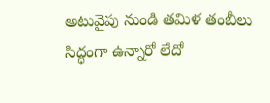అటువైపు నుండి తమిళ తంబీలు సిద్ధంగా ఉన్నారో లేదో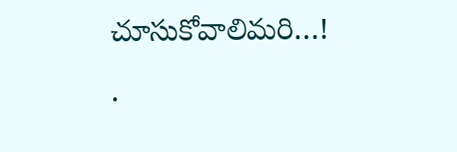చూసుకోవాలిమరి…!
.